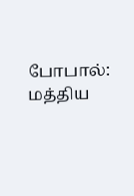போபால்: மத்திய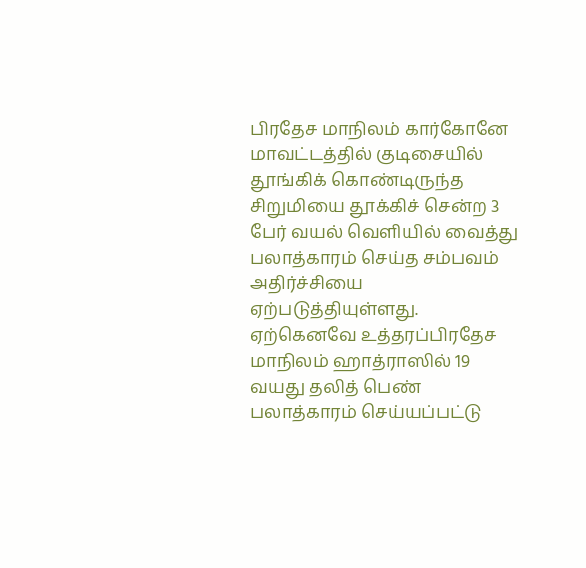பிரதேச மாநிலம் கார்கோனே மாவட்டத்தில் குடிசையில் தூங்கிக் கொண்டிருந்த சிறுமியை தூக்கிச் சென்ற 3 பேர் வயல் வெளியில் வைத்து பலாத்காரம் செய்த சம்பவம் அதிர்ச்சியை ஏற்படுத்தியுள்ளது. ஏற்கெனவே உத்தரப்பிரதேச மாநிலம் ஹாத்ராஸில் 19 வயது தலித் பெண் பலாத்காரம் செய்யப்பட்டு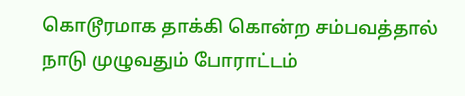கொடூரமாக தாக்கி கொன்ற சம்பவத்தால் நாடு முழுவதும் போராட்டம்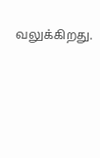வலுக்கிறது.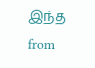இந்த
from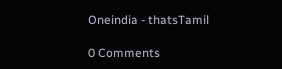Oneindia - thatsTamil

0 Comments